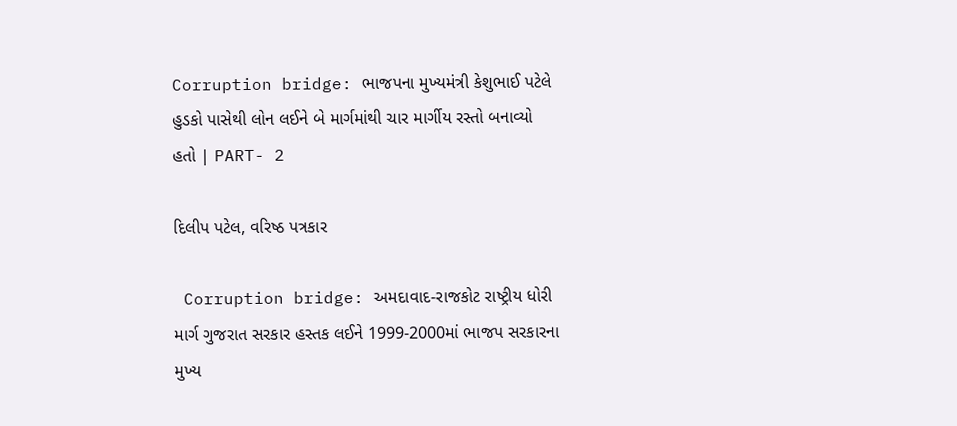Corruption bridge: ભાજપના મુખ્યમંત્રી કેશુભાઈ પટેલે હુડકો પાસેથી લોન લઈને બે માર્ગમાંથી ચાર માર્ગીય રસ્તો બનાવ્યો હતો | PART- 2

દિલીપ પટેલ, વરિષ્ઠ પત્રકાર

 Corruption bridge: અમદાવાદ-રાજકોટ રાષ્ટ્રીય ધોરી માર્ગ ગુજરાત સરકાર હસ્તક લઈને 1999-2000માં ભાજપ સરકારના મુખ્ય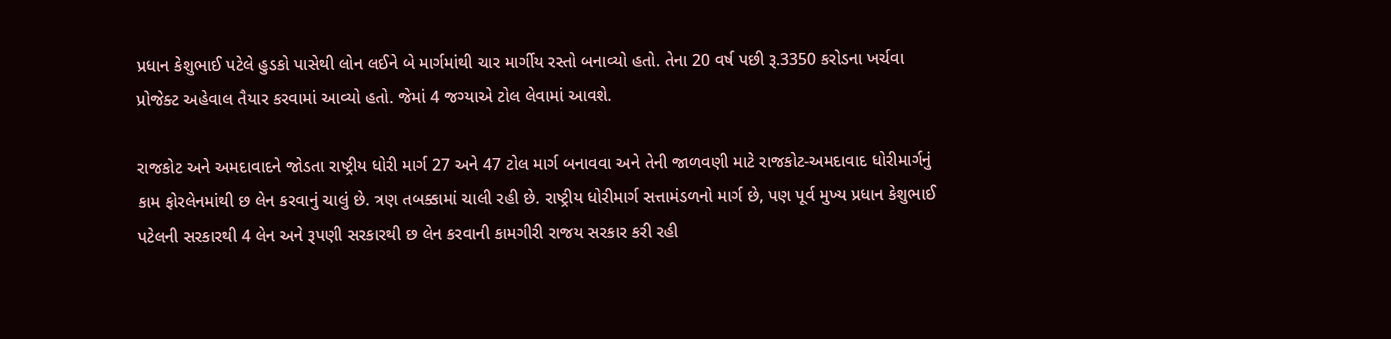પ્રધાન કેશુભાઈ પટેલે હુડકો પાસેથી લોન લઈને બે માર્ગમાંથી ચાર માર્ગીય રસ્તો બનાવ્યો હતો. તેના 20 વર્ષ પછી રૂ.3350 કરોડના ખર્ચવા પ્રોજેક્ટ અહેવાલ તૈયાર કરવામાં આવ્યો હતો. જેમાં 4 જગ્યાએ ટોલ લેવામાં આવશે.

રાજકોટ અને અમદાવાદને જોડતા રાષ્ટ્રીય ધોરી માર્ગ 27 અને 47 ટોલ માર્ગ બનાવવા અને તેની જાળવણી માટે રાજકોટ-અમદાવાદ ધોરીમાર્ગનું કામ ફોરલેનમાંથી છ લેન કરવાનું ચાલું છે. ત્રણ તબક્કામાં ચાલી રહી છે. રાષ્ટ્રીય ધોરીમાર્ગ સત્તામંડળનો માર્ગ છે, પણ પૂર્વ મુખ્ય પ્રધાન કેશુભાઈ પટેલની સરકારથી 4 લેન અને રૂપણી સરકારથી છ લેન કરવાની કામગીરી રાજય સરકાર કરી રહી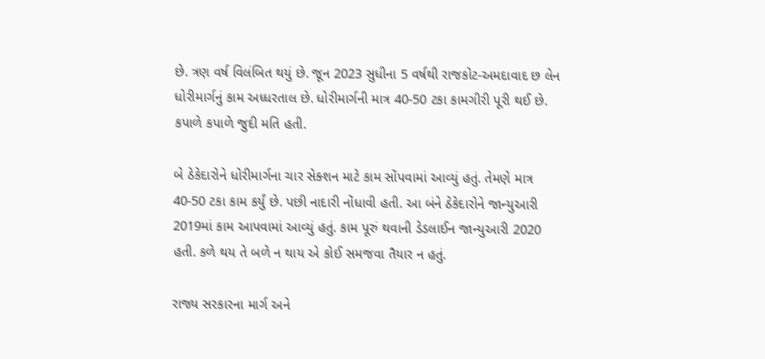છે. ત્રણ વર્ષ વિલંબિત થયું છે. જૂન 2023 સુધીના 5 વર્ષથી રાજકોટ-અમદાવાદ છ લેન ધોરીમાર્ગનું કામ અધ્ધરતાલ છે. ધોરીમાર્ગની માત્ર 40-50 ટકા કામગીરી પૂરી થઈ છે. કપાળે કપાળે જુદી મતિ હતી.

બે ઠેકેદારોને ધોરીમાર્ગના ચાર સેક્શન માટે કામ સોંપવામાં આવ્યું હતું. તેમણે માત્ર 40-50 ટકા કામ કર્યું છે. પછી નાદારી નોંધાવી હતી. આ બંને ઠેકેદારોને જાન્યુઆરી 2019માં કામ આપવામાં આવ્યું હતું. કામ પૂરું થવાની ડેડલાઈન જાન્યુઆરી 2020 હતી. કળે થય તે બળે ન થાય એ કોઈ સમજવા તૈયાર ન હતું.

રાજ્ય સરકારના માર્ગ અને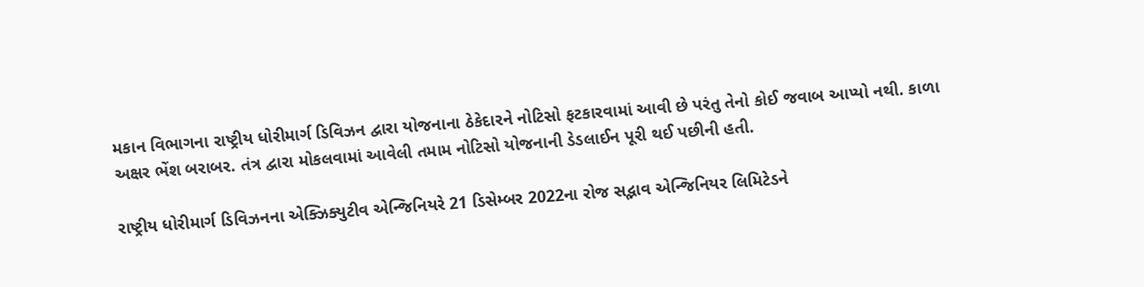મકાન વિભાગના રાષ્ટ્રીય ધોરીમાર્ગ ડિવિઝન દ્વારા યોજનાના ઠેકેદારને નોટિસો ફટકારવામાં આવી છે પરંતુ તેનો કોઈ જવાબ આપ્યો નથી. કાળા અક્ષર ભેંશ બરાબર. તંત્ર દ્વારા મોકલવામાં આવેલી તમામ નોટિસો યોજનાની ડેડલાઈન પૂરી થઈ પછીની હતી.

રાષ્ટ્રીય ધોરીમાર્ગ ડિવિઝનના એક્ઝિક્યુટીવ એન્જિનિયરે 21 ડિસેમ્બર 2022ના રોજ સદ્ભાવ એન્જિનિયર લિમિટેડને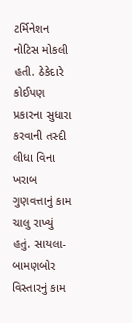ટર્મિનેશન નોટિસ મોકલી હતી. ઠેકેદારે કોઈપણ પ્રકારના સુધારા કરવાની તસ્દી લીધા વિના ખરાબ ગુણવત્તાનું કામ ચાલુ રાખ્યું હતું. સાયલા-બામણબોર વિસ્તારનું કામ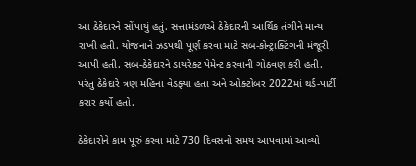આ ઠેકેદારને સોંપાયું હતું. સત્તામંડળએ ઠેકેદારની આર્થિક તંગીને માન્ય રાખી હતી. યોજનાને ઝડપથી પૂર્ણ કરવા માટે સબ-કોન્ટ્રાક્ટિંગની મંજૂરી આપી હતી. સબ-ઠેકેદારને ડાયરેક્ટ પેમેન્ટ કરવાની ગોઠવણ કરી હતી. પરંતુ ઠેકેદારે ત્રણ મહિના વેડફ્યા હતા અને ઓક્ટોબર 2022માં થર્ડ-પાર્ટી કરાર કર્યો હતો.

ઠેકેદારોને કામ પૂરું કરવા માટે 730 દિવસનો સમય આપવામાં આવ્યો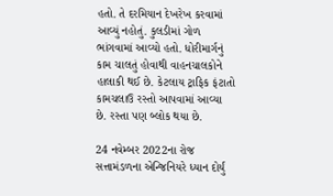હતો. તે દરમિયાન દેખરેખ કરવામાં આવ્યું નહોતું. કુલડીમાં ગોળ ભાંગવામાં આવ્યો હતો. ધોરીમાર્ગનું કામ ચાલતું હોવાથી વાહનચાલકોને હાલાકી થઈ છે. કેટલાય ટ્રાફિક ફંટાતો કામચલાઉ રસ્તો આપવામાં આવ્યા છે. રસ્તા પણ બ્લોક થયા છે.

24 નવેમ્બર 2022ના રોજ સત્તામંડળના એન્જિનિયરે ધ્યાન દોર્યું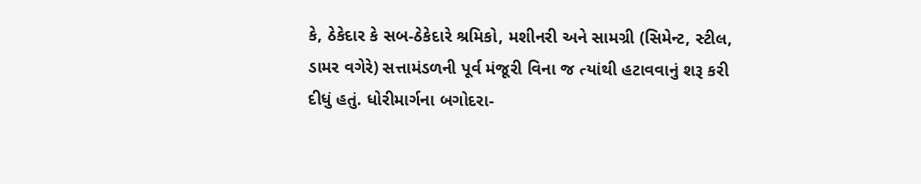કે, ઠેકેદાર કે સબ-ઠેકેદારે શ્રમિકો, મશીનરી અને સામગ્રી (સિમેન્ટ, સ્ટીલ, ડામર વગેરે) સત્તામંડળની પૂર્વ મંજૂરી વિના જ ત્યાંથી હટાવવાનું શરૂ કરી દીધું હતું. ધોરીમાર્ગના બગોદરા-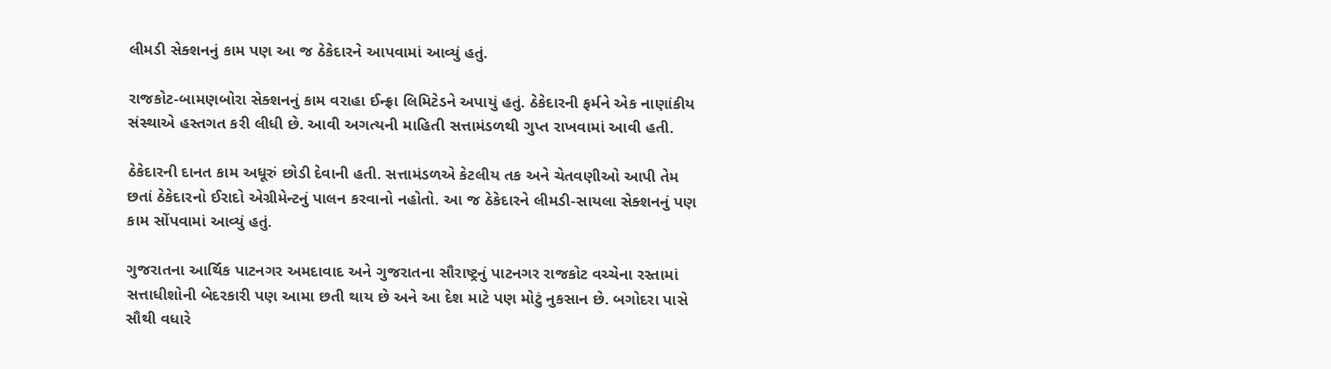લીમડી સેક્શનનું કામ પણ આ જ ઠેકેદારને આપવામાં આવ્યું હતું.

રાજકોટ-બામણબોરા સેક્શનનું કામ વરાહા ઈન્ફ્રા લિમિટેડને અપાયું હતું. ઠેકેદારની ફર્મને એક નાણાંકીય સંસ્થાએ હસ્તગત કરી લીધી છે. આવી અગત્યની માહિતી સત્તામંડળથી ગુપ્ત રાખવામાં આવી હતી.

ઠેકેદારની દાનત કામ અધૂરું છોડી દેવાની હતી. સત્તામંડળએ કેટલીય તક અને ચેતવણીઓ આપી તેમ છતાં ઠેકેદારનો ઈરાદો એગ્રીમેન્ટનું પાલન કરવાનો નહોતો. આ જ ઠેકેદારને લીમડી-સાયલા સેક્શનનું પણ કામ સોંપવામાં આવ્યું હતું.

ગુજરાતના આર્થિક પાટનગર અમદાવાદ અને ગુજરાતના સૌરાષ્ટ્રનું પાટનગર રાજકોટ વચ્ચેના રસ્તામાં સત્તાધીશોની બેદરકારી પણ આમા છતી થાય છે અને આ દેશ માટે પણ મોટું નુકસાન છે. બગોદરા પાસે સૌથી વધારે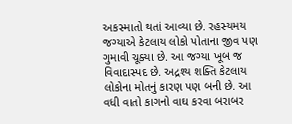અકસ્માતો થતાં આવ્યા છે. રહસ્યમય જગ્યાએ કેટલાય લોકો પોતાના જીવ પણ ગુમાવી ચૂક્યા છે. આ જગ્યા ખૂબ જ વિવાદાસ્પદ છે. અદ્રશ્ય શક્તિ કેટલાય લોકોના મોતનું કારણ પણ બની છે. આ વધી વાતો કાગનો વાઘ કરવા બરાબર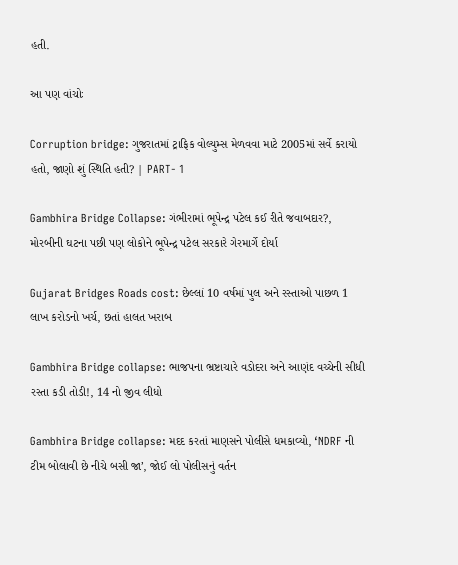હતી.

આ પણ વાંચોઃ

Corruption bridge: ગુજરાતમાં ટ્રાફિક વોલ્યુમ્સ મેળવવા માટે 2005માં સર્વે કરાયો હતો, જાણો શું સ્થિતિ હતી? | PART- 1

Gambhira Bridge Collapse: ગંભીરામાં ભૂપેન્દ્ર પટેલ કઈ રીતે જવાબદાર?, મોરબીની ઘટના પછી પણ લોકોને ભૂપેન્દ્ર પટેલ સરકારે ગેરમાર્ગે દોર્યા

Gujarat Bridges Roads cost: છેલ્લાં 10 વર્ષમાં પુલ અને રસ્તાઓ પાછળ 1 લાખ કરોડનો ખર્ચ, છતાં હાલત ખરાબ

Gambhira Bridge collapse: ભાજપના ભ્રષ્ટાચારે વડોદરા અને આણંદ વચ્ચેની સીધી રસ્તા કડી તોડી!, 14 નો જીવ લીધો

Gambhira Bridge collapse: મદદ કરતાં માણસને પોલીસે ધમકાવ્યો, ‘NDRF ની ટીમ બોલાવી છે નીચે બસી જા’, જોઈ લો પોલીસનું વર્તન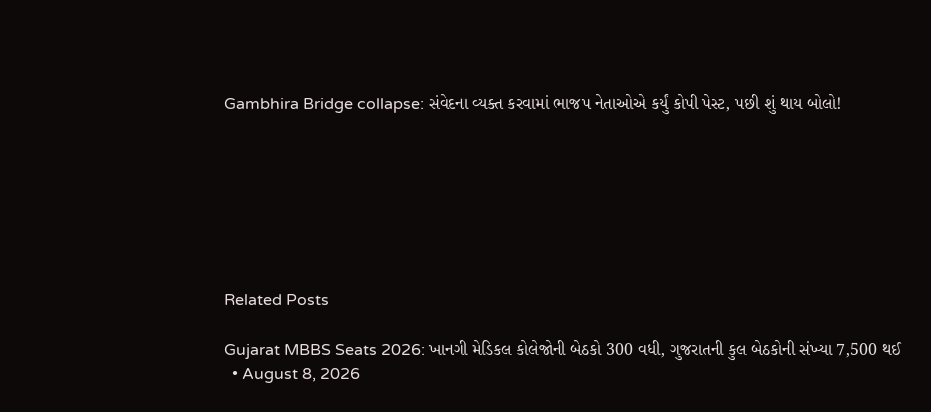Gambhira Bridge collapse: સંવેદના વ્યક્ત કરવામાં ભાજપ નેતાઓએ કર્યું કોપી પેસ્ટ, પછી શું થાય બોલો!







Related Posts

Gujarat MBBS Seats 2026: ખાનગી મેડિકલ કોલેજોની બેઠકો 300 વધી, ગુજરાતની કુલ બેઠકોની સંખ્યા 7,500 થઈ
  • August 8, 2026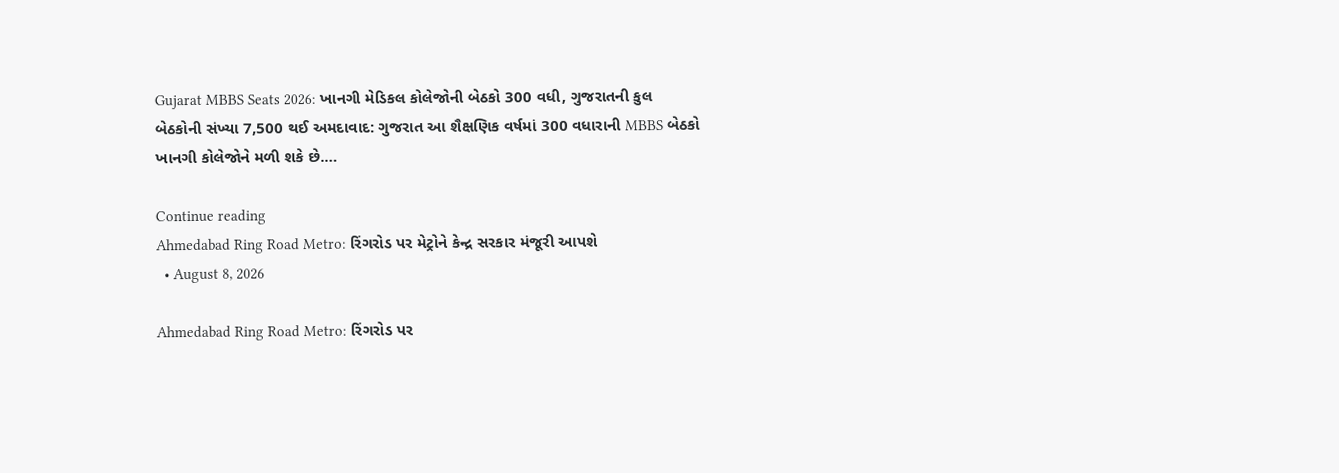Gujarat MBBS Seats 2026: ખાનગી મેડિકલ કોલેજોની બેઠકો 300 વધી, ગુજરાતની કુલ બેઠકોની સંખ્યા 7,500 થઈ અમદાવાદ: ગુજરાત આ શૈક્ષણિક વર્ષમાં 300 વધારાની MBBS બેઠકો ખાનગી કોલેજોને મળી શકે છે.…

Continue reading
Ahmedabad Ring Road Metro: રિંગરોડ પર મેટ્રોને કેન્દ્ર સરકાર મંજૂરી આપશે
  • August 8, 2026

Ahmedabad Ring Road Metro: રિંગરોડ પર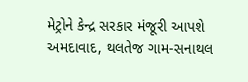મેટ્રોને કેન્દ્ર સરકાર મંજૂરી આપશે અમદાવાદ, થલતેજ ગામ-સનાથલ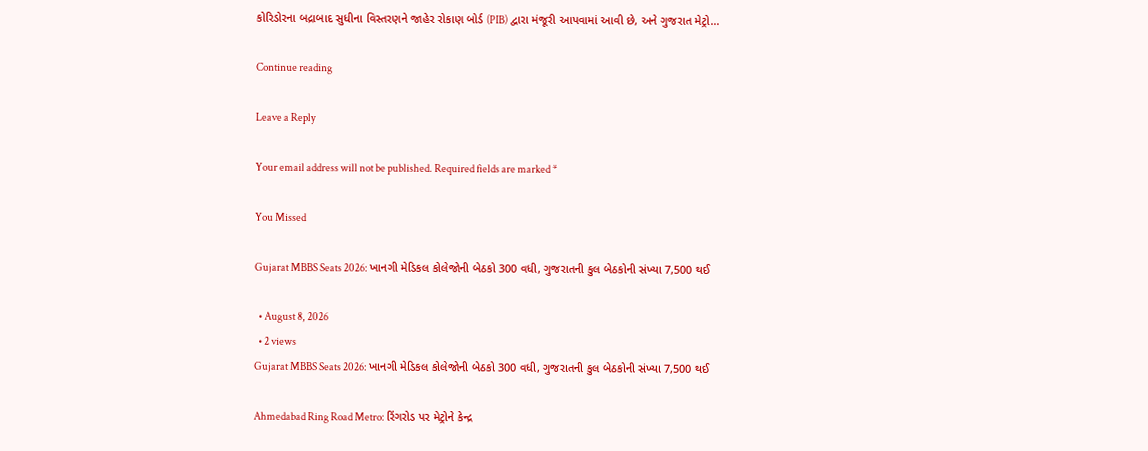કોરિડોરના બદ્રાબાદ સુધીના વિસ્તરણને જાહેર રોકાણ બોર્ડ (PIB) દ્વારા મંજૂરી આપવામાં આવી છે, અને ગુજરાત મેટ્રો…

Continue reading

Leave a Reply

Your email address will not be published. Required fields are marked *

You Missed

Gujarat MBBS Seats 2026: ખાનગી મેડિકલ કોલેજોની બેઠકો 300 વધી, ગુજરાતની કુલ બેઠકોની સંખ્યા 7,500 થઈ

  • August 8, 2026
  • 2 views
Gujarat MBBS Seats 2026: ખાનગી મેડિકલ કોલેજોની બેઠકો 300 વધી, ગુજરાતની કુલ બેઠકોની સંખ્યા 7,500 થઈ

Ahmedabad Ring Road Metro: રિંગરોડ પર મેટ્રોને કેન્દ્ર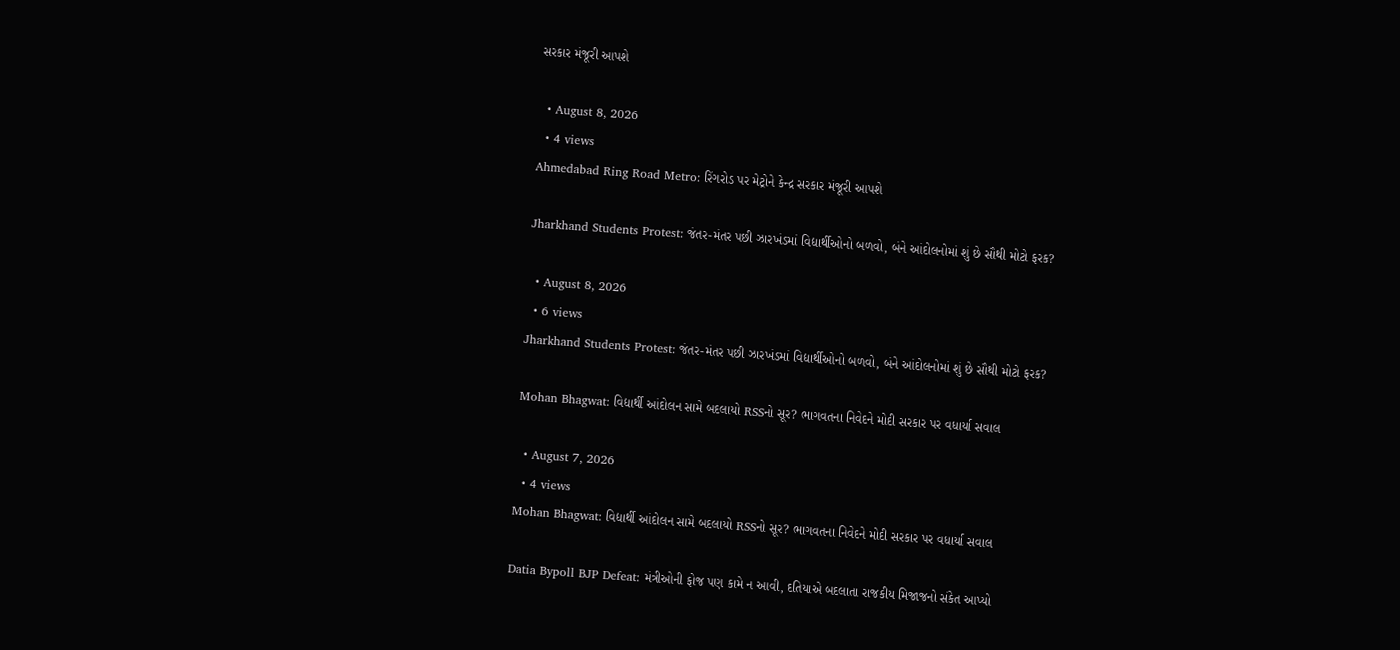સરકાર મંજૂરી આપશે

  • August 8, 2026
  • 4 views
Ahmedabad Ring Road Metro: રિંગરોડ પર મેટ્રોને કેન્દ્ર સરકાર મંજૂરી આપશે

Jharkhand Students Protest: જંતર-મંતર પછી ઝારખંડમાં વિદ્યાર્થીઓનો બળવો, બંને આંદોલનોમાં શું છે સૌથી મોટો ફરક?

  • August 8, 2026
  • 6 views
Jharkhand Students Protest: જંતર-મંતર પછી ઝારખંડમાં વિદ્યાર્થીઓનો બળવો, બંને આંદોલનોમાં શું છે સૌથી મોટો ફરક?

Mohan Bhagwat: વિદ્યાર્થી આંદોલન સામે બદલાયો RSSનો સૂર? ભાગવતના નિવેદને મોદી સરકાર પર વધાર્યા સવાલ

  • August 7, 2026
  • 4 views
Mohan Bhagwat: વિદ્યાર્થી આંદોલન સામે બદલાયો RSSનો સૂર? ભાગવતના નિવેદને મોદી સરકાર પર વધાર્યા સવાલ

Datia Bypoll BJP Defeat: મંત્રીઓની ફોજ પણ કામે ન આવી, દતિયાએ બદલાતા રાજકીય મિજાજનો સંકેત આપ્યો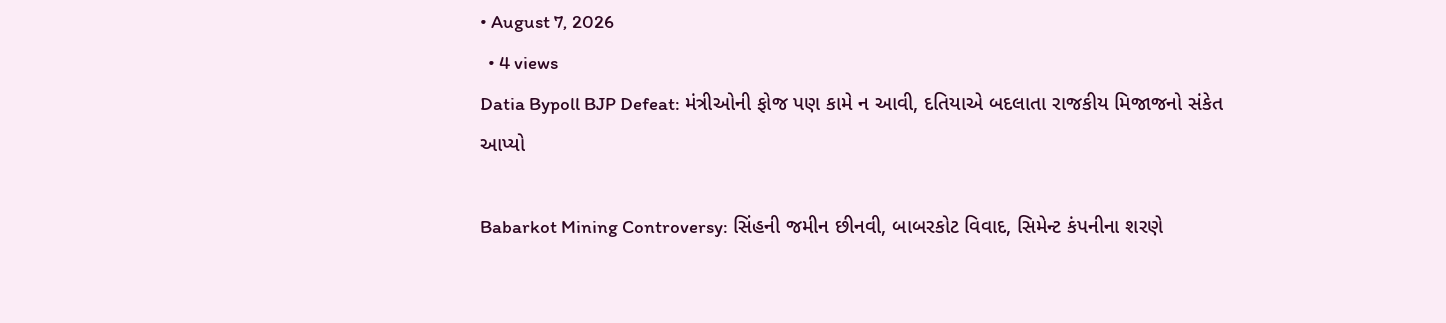• August 7, 2026
  • 4 views
Datia Bypoll BJP Defeat: મંત્રીઓની ફોજ પણ કામે ન આવી, દતિયાએ બદલાતા રાજકીય મિજાજનો સંકેત આપ્યો

Babarkot Mining Controversy: સિંહની જમીન છીનવી, બાબરકોટ વિવાદ, સિમેન્ટ કંપનીના શરણે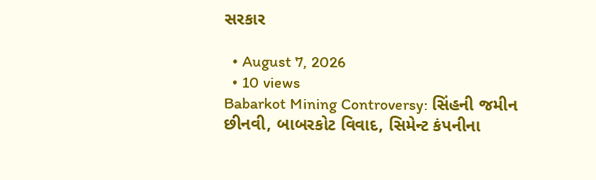સરકાર

  • August 7, 2026
  • 10 views
Babarkot Mining Controversy: સિંહની જમીન છીનવી, બાબરકોટ વિવાદ, સિમેન્ટ કંપનીના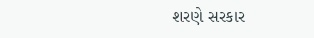શરણે સરકાર